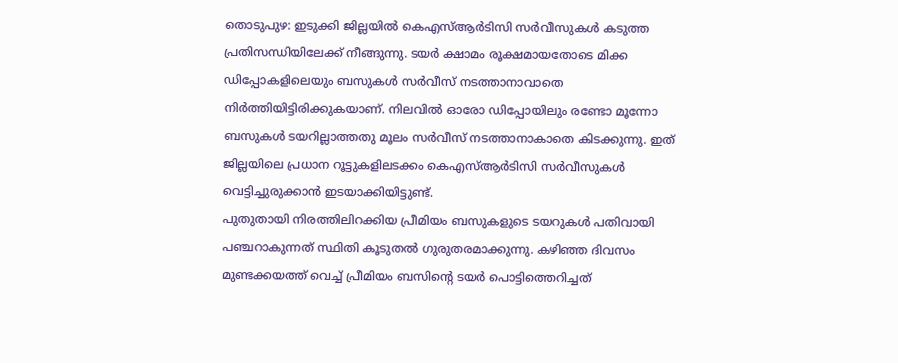തൊടുപുഴ: ഇടുക്കി ജില്ലയിൽ കെഎസ്ആർടിസി സർവീസുകൾ കടുത്ത പ്രതിസന്ധിയിലേക്ക് നീങ്ങുന്നു. ടയർ ക്ഷാമം രൂക്ഷമായതോടെ മിക്ക ഡിപ്പോകളിലെയും ബസുകൾ സർവീസ് നടത്താനാവാതെ നിർത്തിയിട്ടിരിക്കുകയാണ്. നിലവിൽ ഓരോ ഡിപ്പോയിലും രണ്ടോ മൂന്നോ ബസുകൾ ടയറില്ലാത്തതു മൂലം സർവീസ് നടത്താനാകാതെ കിടക്കുന്നു. ഇത് ജില്ലയിലെ പ്രധാന റൂട്ടുകളിലടക്കം കെഎസ്ആർടിസി സർവീസുകൾ വെട്ടിച്ചുരുക്കാൻ ഇടയാക്കിയിട്ടുണ്ട്.
പുതുതായി നിരത്തിലിറക്കിയ പ്രീമിയം ബസുകളുടെ ടയറുകൾ പതിവായി പഞ്ചറാകുന്നത് സ്ഥിതി കൂടുതൽ ഗുരുതരമാക്കുന്നു. കഴിഞ്ഞ ദിവസം മുണ്ടക്കയത്ത് വെച്ച് പ്രീമിയം ബസിന്റെ ടയർ പൊട്ടിത്തെറിച്ചത്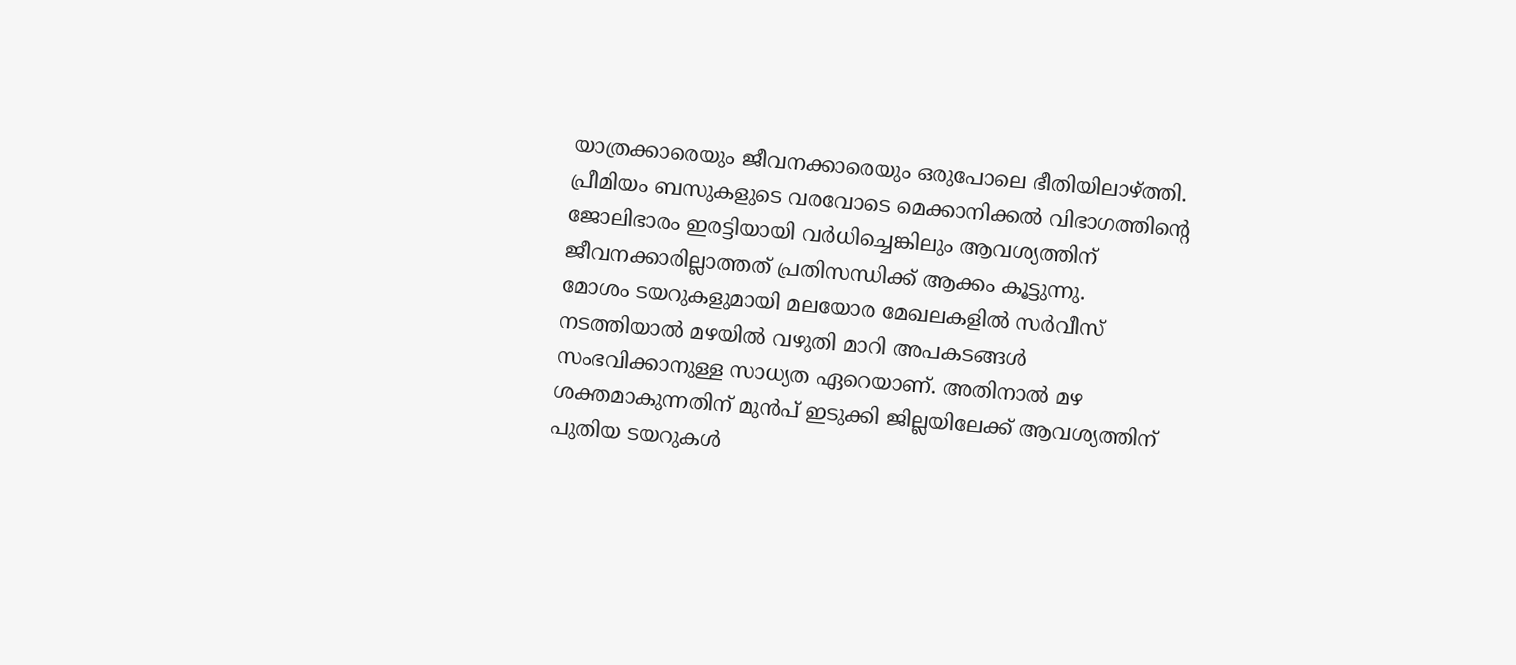യാത്രക്കാരെയും ജീവനക്കാരെയും ഒരുപോലെ ഭീതിയിലാഴ്ത്തി. പ്രീമിയം ബസുകളുടെ വരവോടെ മെക്കാനിക്കൽ വിഭാഗത്തിൻ്റെ ജോലിഭാരം ഇരട്ടിയായി വർധിച്ചെങ്കിലും ആവശ്യത്തിന് ജീവനക്കാരില്ലാത്തത് പ്രതിസന്ധിക്ക് ആക്കം കൂട്ടുന്നു.
മോശം ടയറുകളുമായി മലയോര മേഖലകളിൽ സർവീസ് നടത്തിയാൽ മഴയിൽ വഴുതി മാറി അപകടങ്ങൾ സംഭവിക്കാനുള്ള സാധ്യത ഏറെയാണ്. അതിനാൽ മഴ ശക്തമാകുന്നതിന് മുൻപ് ഇടുക്കി ജില്ലയിലേക്ക് ആവശ്യത്തിന് പുതിയ ടയറുകൾ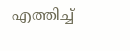എത്തിച്ച്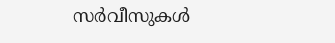സർവീസുകൾ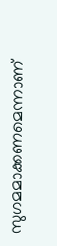സുഗമമാക്കണമെന്നാണ്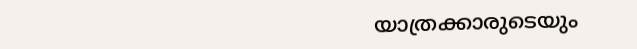യാത്രക്കാരുടെയും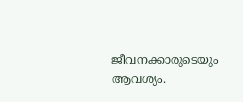ജീവനക്കാരുടെയും ആവശ്യം.